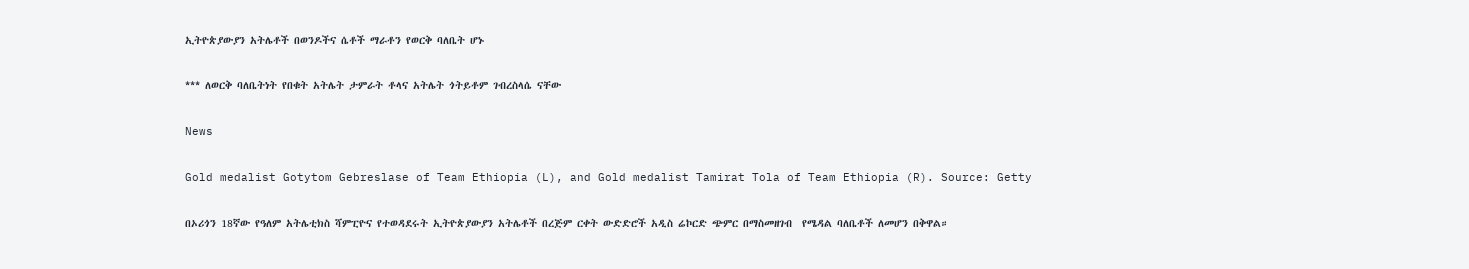ኢትዮጵያውያን አትሌቶች በወንዶችና ሴቶች ማራቶን የወርቅ ባለቤት ሆኑ

*** ለወርቅ ባለቤትነት የበቁት አትሌት ታምራት ቶላና አትሌት ጎትይቶም ገብረስላሴ ናቸው

News

Gold medalist Gotytom Gebreslase of Team Ethiopia (L), and Gold medalist Tamirat Tola of Team Ethiopia (R). Source: Getty

በኦሪጎን 18ኛው የዓለም አትሌቲክስ ሻምፒዮና የተወዳደሩት ኢትዮጵያውያን አትሌቶች በረጅም ርቀት ውድድሮች አዲስ ሬኮርድ ጭምር በማስመዘገብ  የሜዳል ባለቤቶች ለመሆን በቅዋል።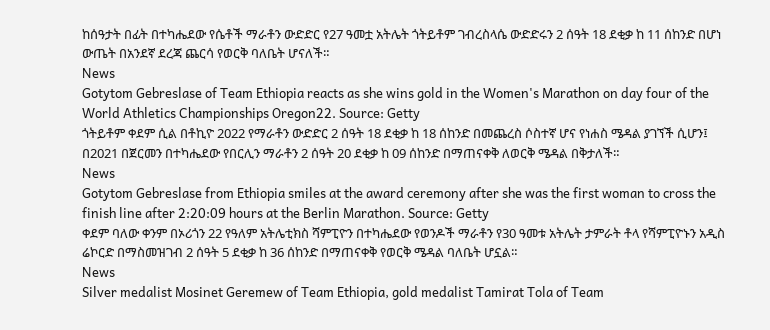ከሰዓታት በፊት በተካሔደው የሴቶች ማራቶን ውድድር የ27 ዓመቷ አትሌት ጎትይቶም ገብረስላሴ ውድድሩን 2 ሰዓት 18 ደቂቃ ከ 11 ሰከንድ በሆነ ውጤት በአንደኛ ደረጃ ጨርሳ የወርቅ ባለቤት ሆናለች።
News
Gotytom Gebreslase of Team Ethiopia reacts as she wins gold in the Women's Marathon on day four of the World Athletics Championships Oregon22. Source: Getty
ጎትይቶም ቀደም ሲል በቶኪዮ 2022 የማራቶን ውድድር 2 ሰዓት 18 ደቂቃ ከ 18 ሰከንድ በመጨረስ ሶስተኛ ሆና የነሐስ ሜዳል ያገኘች ሲሆን፤ በ2021 በጀርመን በተካሔደው የበርሊን ማራቶን 2 ሰዓት 20 ደቂቃ ከ 09 ሰከንድ በማጠናቀቅ ለወርቅ ሜዳል በቅታለች።
News
Gotytom Gebreslase from Ethiopia smiles at the award ceremony after she was the first woman to cross the finish line after 2:20:09 hours at the Berlin Marathon. Source: Getty
ቀደም ባለው ቀንም በኦሪጎን 22 የዓለም አትሌቲክስ ሻምፒዮን በተካሔደው የወንዶች ማራቶን የ30 ዓመቱ አትሌት ታምራት ቶላ የሻምፒዮኑን አዲስ ሬኮርድ በማስመዝገብ 2 ሰዓት 5 ደቂቃ ከ 36 ሰከንድ በማጠናቀቅ የወርቅ ሜዳል ባለቤት ሆኗል።
News
Silver medalist Mosinet Geremew of Team Ethiopia, gold medalist Tamirat Tola of Team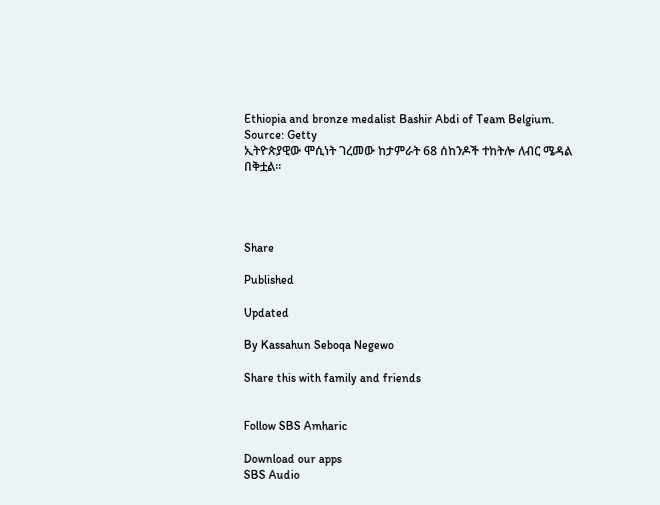Ethiopia and bronze medalist Bashir Abdi of Team Belgium. Source: Getty
ኢትዮጵያዊው ሞሲነት ገረመው ከታምራት 68 ሰከንዶች ተከትሎ ለብር ሜዳል በቅቷል።




Share

Published

Updated

By Kassahun Seboqa Negewo

Share this with family and friends


Follow SBS Amharic

Download our apps
SBS Audio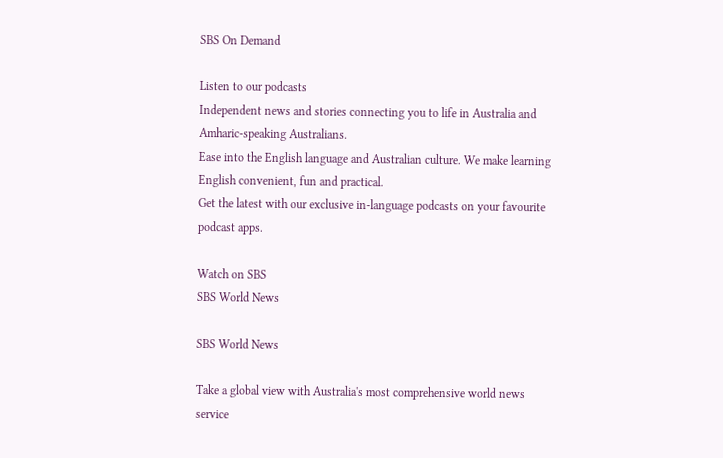SBS On Demand

Listen to our podcasts
Independent news and stories connecting you to life in Australia and Amharic-speaking Australians.
Ease into the English language and Australian culture. We make learning English convenient, fun and practical.
Get the latest with our exclusive in-language podcasts on your favourite podcast apps.

Watch on SBS
SBS World News

SBS World News

Take a global view with Australia's most comprehensive world news service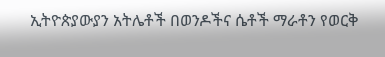ኢትዮጵያውያን አትሌቶች በወንዶችና ሴቶች ማራቶን የወርቅ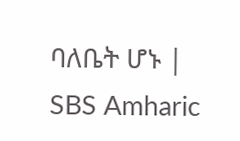ባለቤት ሆኑ | SBS Amharic